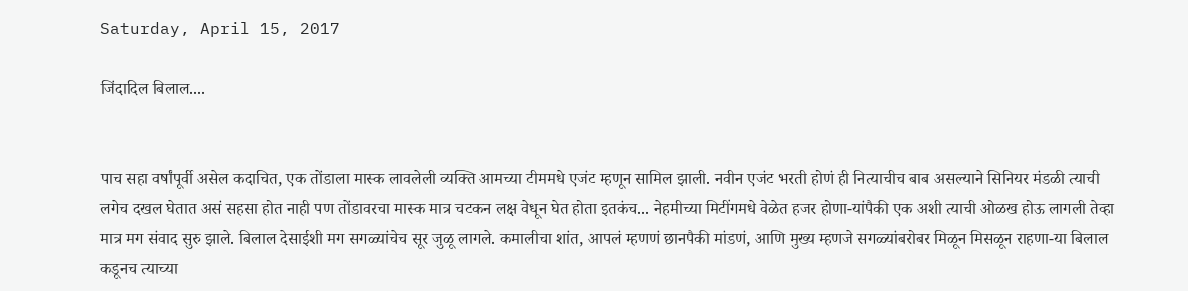Saturday, April 15, 2017

जिंदादिल बिलाल....


पाच सहा वर्षांपूर्वी असेल कदाचित, एक तोंडाला मास्क लावलेली व्यक्ति आमच्या टीममधे एजंट म्हणून सामिल झाली. नवीन एजंट भरती होणं ही नित्याचीच बाब असल्याने सिनियर मंडळी त्याची लगेच दखल घेतात असं सहसा होत नाही पण तोंडावरचा मास्क मात्र चटकन लक्ष वेधून घेत होता इतकंच... नेहमीच्या मिटींगमधे वेळेत हजर होणा-यांपैकी एक अशी त्याची ओळख होऊ लागली तेव्हा मात्र मग संवाद सुरु झाले. बिलाल देसाईशी मग सगळ्यांचेच सूर जुळू लागले. कमालीचा शांत, आपलं म्हणणं छानपैकी मांडणं, आणि मुख्य म्हणजे सगळ्यांबरोबर मिळून मिसळून राहणा-या बिलाल कडूनच त्याच्या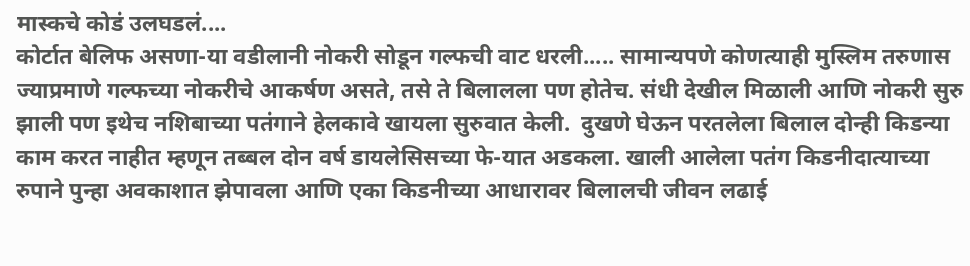मास्कचे कोडं उलघडलं....
कोर्टात बेलिफ असणा-या वडीलानी नोकरी सोडून गल्फची वाट धरली..... सामान्यपणे कोणत्याही मुस्लिम तरुणास ज्याप्रमाणे गल्फच्या नोकरीचे आकर्षण असते, तसे ते बिलालला पण होतेच. संधी देखील मिळाली आणि नोकरी सुरु झाली पण इथेच नशिबाच्या पतंगाने हेलकावे खायला सुरुवात केली.  दुखणे घेऊन परतलेला बिलाल दोन्ही किडन्या काम करत नाहीत म्हणून तब्बल दोन वर्ष डायलेसिसच्या फे-यात अडकला. खाली आलेला पतंग किडनीदात्याच्या रुपाने पुन्हा अवकाशात झेपावला आणि एका किडनीच्या आधारावर बिलालची जीवन लढाई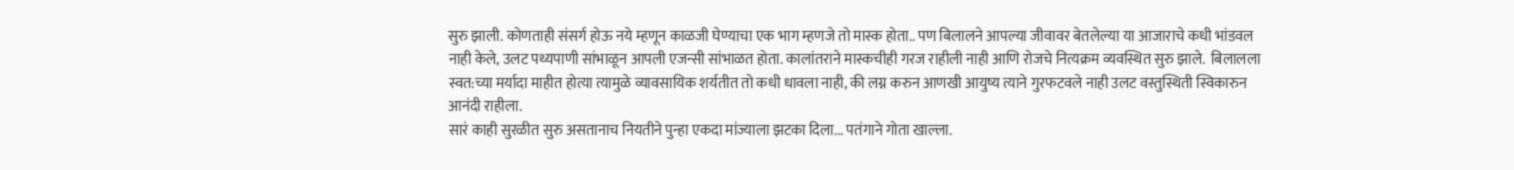सुरु झाली. कोणताही संसर्ग होऊ नये म्हणून काळजी घेण्याचा एक भाग म्हणजे तो मास्क होता.. पण बिलालने आपल्या जीवावर बेतलेल्या या आजाराचे कधी भांडवल नाही केले, उलट पथ्यपाणी सांभाळून आपली एजन्सी सांभाळत होता. कालांतराने मास्कचीही गरज राहीली नाही आणि रोजचे नित्यक्रम व्यवस्थित सुरु झाले.  बिलालला स्वत:च्या मर्यादा माहीत होत्या त्यामुळे व्यावसायिक शर्यतीत तो कधी धावला नाही, की लग्न करुन आणखी आयुष्य त्याने गुरफटवले नाही उलट वस्तुस्थिती स्विकारुन आनंदी राहीला.
सारं काही सुरळीत सुरु असतानाच नियतीने पुन्हा एकदा मांज्याला झटका दिला... पतंगाने गोता खाल्ला.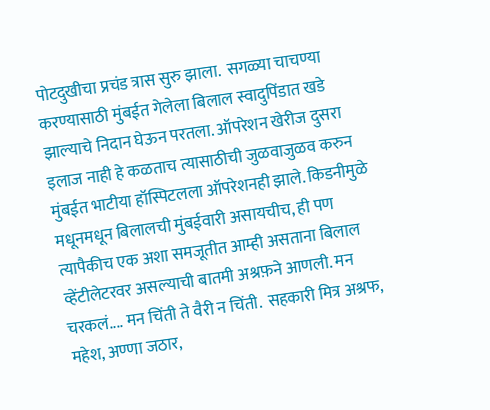पोटदुखीचा प्रचंड त्रास सुरु झाला.  सगळ्या चाचण्या करण्यासाठी मुंबईत गेलेला बिलाल स्वादुपिंडात खडे झाल्याचे निदान घेऊन परतला. ऑपरेशन खेरीज दुसरा इलाज नाही हे कळताच त्यासाठीची जुळवाजुळव करुन मुंबईत भाटीया हॉस्पिटलला ऑपरेशनही झाले. किडनीमुळे मधूनमधून बिलालची मुंबईवारी असायचीच, ही पण त्यापैकीच एक अशा समजूतीत आम्ही असताना बिलाल व्हेंटीलेटरवर असल्याची बातमी अश्रफ़ने आणली. मन चरकलं.... मन चिंती ते वैरी न चिंती.  सहकारी मित्र अश्रफ, महेश, अण्णा जठार,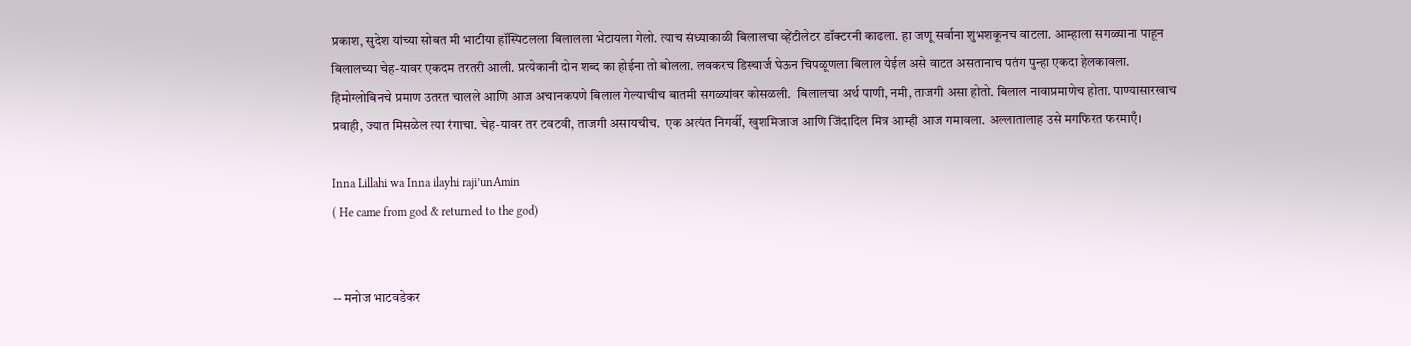प्रकाश, सुदेश यांच्या सोबत मी भाटीया हॉस्पिटलला बिलालला भेटायला गेलो. त्याच संध्याकाळी बिलालचा व्हेंटीलेटर डॉक्टरनी काढला. हा जणू सर्वाना शुभशकूनच वाटला. आम्हाला सगळ्याना पाहून बिलालच्या चेह-यावर एकदम तरतरी आली. प्रत्येकानी दोन शब्द का होईना तो बोलला. लवकरच डिस्चार्ज घेऊन चिपळूणला बिलाल येईल असे वाटत असतानाच पतंग पुन्हा एकदा हेलकावला.  हिमोग्लोबिनचे प्रमाण उतरत चालले आणि आज अचानकपणे बिलाल गेल्याचीच बातमी सगळ्यांवर कोसळली.  बिलालचा अर्थ पाणी, नमी, ताजगी असा होतो. बिलाल नावाप्रमाणेच होता. पाण्यासारखाच प्रवाही, ज्यात मिसळेल त्या रंगाचा. चेह-यावर तर टवटवी, ताजगी असायचीच.  एक अत्यंत निगर्वी, खुशमिजाज आणि जिंदादिल मित्र आम्ही आज गमावला. अल्लातालाह उसे मगफिरत फरमाएँ।

Inna Lillahi wa Inna ilayhi raji’unAmin
( He came from god & returned to the god)


-- मनोज भाटवडेकर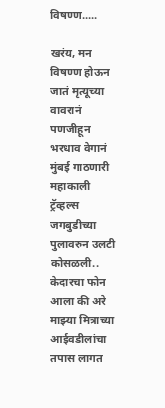विषण्ण.....

खरंय, मन विषण्ण होऊन जातं मृत्यूच्या वावरानं
पणजीहून भरधाव वेगानं मुंबई गाठणारी महाकाली ट्रॅव्हल्स जगबुडीच्या पुलावरुन उलटी कोसळली.. केदारचा फोन आला की अरे माझ्या मित्राच्या आईवडीलांचा तपास लागत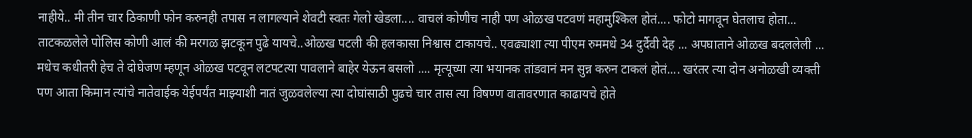नाहीये.. मी तीन चार ठिकाणी फोन करुनही तपास न लागल्याने शेवटी स्वतः गेलो खेडला.... वाचलं कोणीच नाही पण ओळख पटवणं महामुश्किल होतं.... फोटो मागवून घेतलाच होता... ताटकळलेले पोलिस कोणी आलं की मरगळ झटकून पुढे यायचे..ओळख पटली की हलकासा निश्वास टाकायचे.. एवढ्याशा त्या पीएम रुममधे 34 दुर्दैवी देह ... अपघाताने ओळख बदललेली ... मधेच कधीतरी हेच ते दोघेजण म्हणून ओळख पटवून लटपटत्या पावलाने बाहेर येऊन बसलो .... मृत्यूच्या त्या भयानक तांडवानं मन सुन्न करुन टाकलं होतं.... खरंतर त्या दोन अनोळखी व्यक्ती पण आता किमान त्यांचे नातेवाईक येईपर्यंत माझ्याशी नातं जुळवलेल्या त्या दोघांसाठी पुढचे चार तास त्या विषण्ण वातावरणात काढायचे होते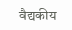वैद्यकीय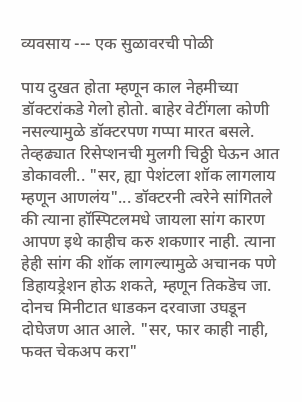व्यवसाय --- एक सुळावरची पोळी

पाय दुखत होता म्हणून काल नेहमीच्या डॉक्टरांकडे गेलो होतो. बाहेर वेटींगला कोणी नसल्यामुळे डॉक्टरपण गप्पा मारत बसले. तेव्हढ्यात रिसेप्शनची मुलगी चिठ्ठी घेऊन आत डोकावली.. "सर, ह्या पेशंटला शॉक लागलाय म्हणून आणलंय"... डॉक्टरनी त्वरेने सांगितले की त्याना हॉस्पिटलमधे जायला सांग कारण आपण इथे काहीच करु शकणार नाही. त्याना हेही सांग की शॉक लागल्यामुळे अचानक पणे डिहायड्रेशन होऊ शकते, म्हणून तिकडॆच जा. दोनच मिनीटात धाडकन दरवाजा उघडून दोघेजण आत आले. "सर, फार काही नाही, फक्त चेकअप करा"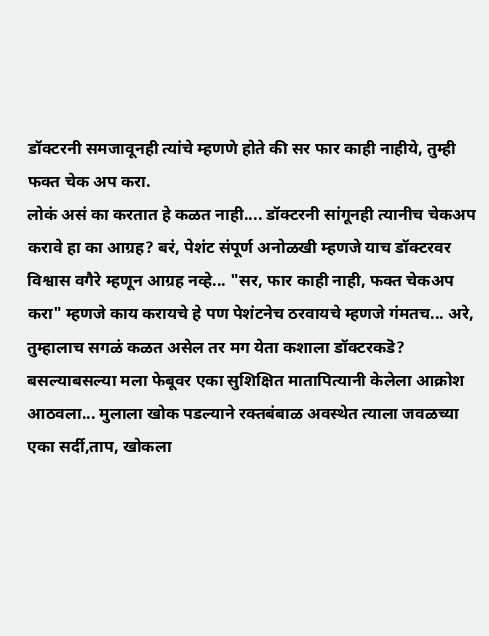डॉक्टरनी समजावूनही त्यांचे म्हणणे होते की सर फार काही नाहीये, तुम्ही फक्त चेक अप करा.
लोकं असं का करतात हे कळत नाही.... डॉक्टरनी सांगूनही त्यानीच चेकअप करावे हा का आग्रह? बरं, पेशंट संपूर्ण अनोळखी म्हणजे याच डॉक्टरवर विश्वास वगैरे म्हणून आग्रह नव्हे... "सर, फार काही नाही, फक्त चेकअप करा" म्हणजे काय करायचे हे पण पेशंटनेच ठरवायचे म्हणजे गंमतच... अरे, तुम्हालाच सगळं कळत असेल तर मग येता कशाला डॉक्टरकडॆ?
बसल्याबसल्या मला फेबूवर एका सुशिक्षित मातापित्यानी केलेला आक्रोश आठवला... मुलाला खोक पडल्याने रक्तबंबाळ अवस्थेत त्याला जवळच्या एका सर्दी,ताप, खोकला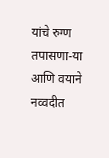यांचे रुग्ण तपासणा-या आणि वयाने नव्वदीत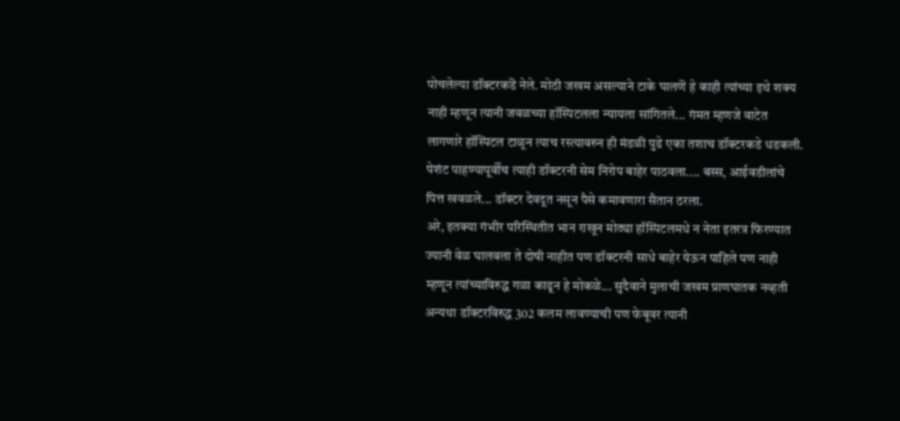पोचलेल्या डॉक्टरकडॆ नेले. मोठी जखम असल्याने टाके घालणॆ हे काही त्यांच्या इथे शक्य नाही म्हणून त्यानी जवळच्या हॉस्पिटलला न्यायला सांगितले... गंमत म्हणजे वाटेत लागणारे हॉस्पिटल टाळून त्याच रस्त्यावरुन ही मंडळी पुढे एका तशाच डॉक्टरकडे धडकली. पेशंट पाहण्यापूर्वीच त्याही डॉक्टरनी सेम निरोप बाहेर पाठवला.... बस्स, आईवडीलांचे पित्त खवळले... डॉक्टर देवदूत नसून पैसे कमावणारा सैतान ठरला.
अरे, इतक्या गंभीर परिस्थितीत भान राखून मोठ्या हॉस्पिटलमधे न नेता इतरत्र फिरण्यात ज्यानी वेळ घालवला ते दोषी नाहीत पण डॉक्टरनी साधे बाहेर येऊन पाहिले पण नाही म्हणून त्यांच्याविरुद्ध गळा काढून हे मोकळे... सुदैवाने मुलाची जखम प्राणघातक नव्हती अन्यथा डॉक्टरविरुद्ध 302 कलम लावण्याची पण फेबूवर त्यानी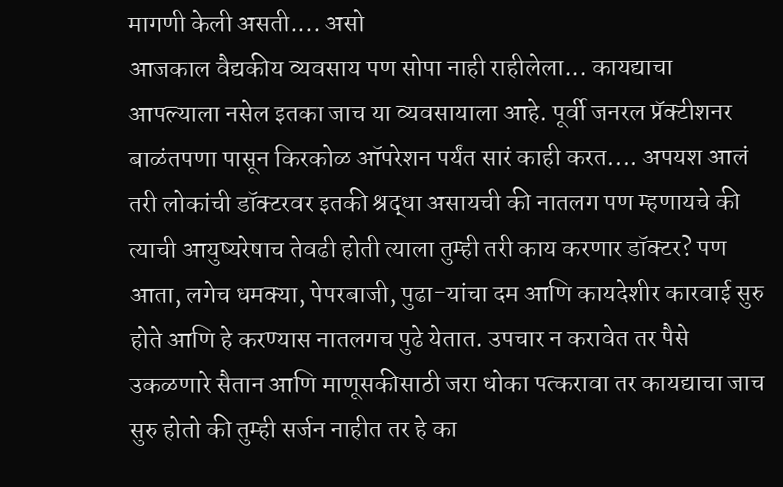मागणी केली असती.... असो
आजकाल वैद्यकीय व्यवसाय पण सोपा नाही राहीलेला... कायद्याचा आपल्याला नसेल इतका जाच या व्यवसायाला आहे. पूर्वी जनरल प्रॅक्टीशनर बाळंतपणा पासून किरकोळ ऑपरेशन पर्यंत सारं काही करत.... अपयश आलं तरी लोकांची डॉक्टरवर इतकी श्रद्धा असायची की नातलग पण म्हणायचे की त्याची आयुष्यरेषाच तेवढी होती त्याला तुम्ही तरी काय करणार डॉक्टर? पण आता, लगेच धमक्या, पेपरबाजी, पुढा-यांचा दम आणि कायदेशीर कारवाई सुरु होते आणि हे करण्यास नातलगच पुढे येतात. उपचार न करावेत तर पैसे उकळणारे सैतान आणि माणूसकीसाठी जरा धोका पत्करावा तर कायद्याचा जाच सुरु होतो की तुम्ही सर्जन नाहीत तर हे का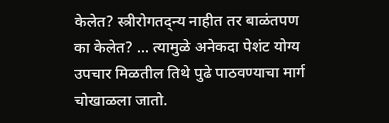केलेत? स्त्रीरोगतद्न्य नाहीत तर बाळंतपण का केलेत? ... त्यामुळे अनेकदा पेशंट योग्य उपचार मिळतील तिथे पुढे पाठवण्याचा मार्ग चोखाळला जातो.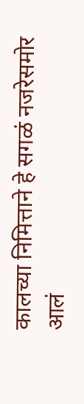कालच्या निमित्ताने हे सगळं नजरेसमोर आलं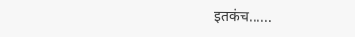इतकंच......